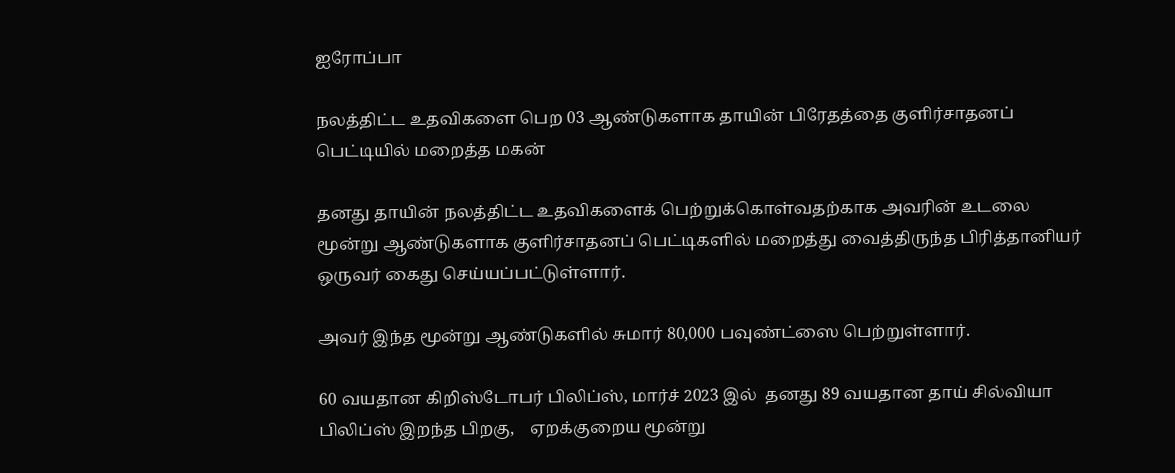ஐரோப்பா

நலத்திட்ட உதவிகளை பெற 03 ஆண்டுகளாக தாயின் பிரேதத்தை குளிர்சாதனப் பெட்டியில் மறைத்த மகன்

தனது தாயின் நலத்திட்ட உதவிகளைக் பெற்றுக்கொள்வதற்காக அவரின் உடலை மூன்று ஆண்டுகளாக குளிர்சாதனப் பெட்டிகளில் மறைத்து வைத்திருந்த பிரித்தானியர் ஒருவர் கைது செய்யப்பட்டுள்ளார்.

அவர் இந்த மூன்று ஆண்டுகளில் சுமார் 80,000 பவுண்ட்ஸை பெற்றுள்ளார்.

60 வயதான கிறிஸ்டோபர் பிலிப்ஸ், மார்ச் 2023 இல்  தனது 89 வயதான தாய் சில்வியா பிலிப்ஸ் இறந்த பிறகு,    ஏறக்குறைய மூன்று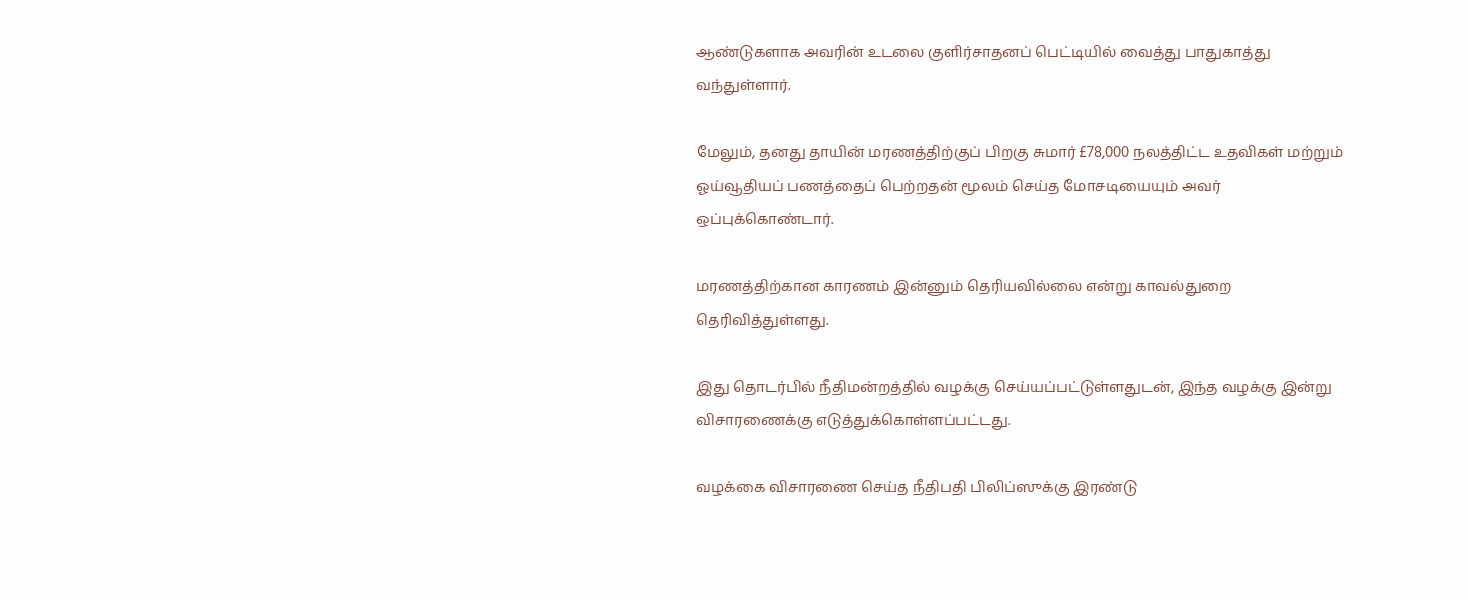ஆண்டுகளாக அவரின் உடலை குளிர்சாதனப் பெட்டியில் வைத்து பாதுகாத்து வந்துள்ளார்.

மேலும், தனது தாயின் மரணத்திற்குப் பிறகு சுமார் £78,000 நலத்திட்ட உதவிகள் மற்றும் ஓய்வூதியப் பணத்தைப் பெற்றதன் மூலம் செய்த மோசடியையும் அவர் ஒப்புக்கொண்டார்.

மரணத்திற்கான காரணம் இன்னும் தெரியவில்லை என்று காவல்துறை தெரிவித்துள்ளது.

இது தொடர்பில் நீதிமன்றத்தில் வழக்கு செய்யப்பட்டுள்ளதுடன், இந்த வழக்கு இன்று விசாரணைக்கு எடுத்துக்கொள்ளப்பட்டது.

வழக்கை விசாரணை செய்த நீதிபதி பிலிப்ஸுக்கு இரண்டு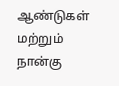ஆண்டுகள் மற்றும் நான்கு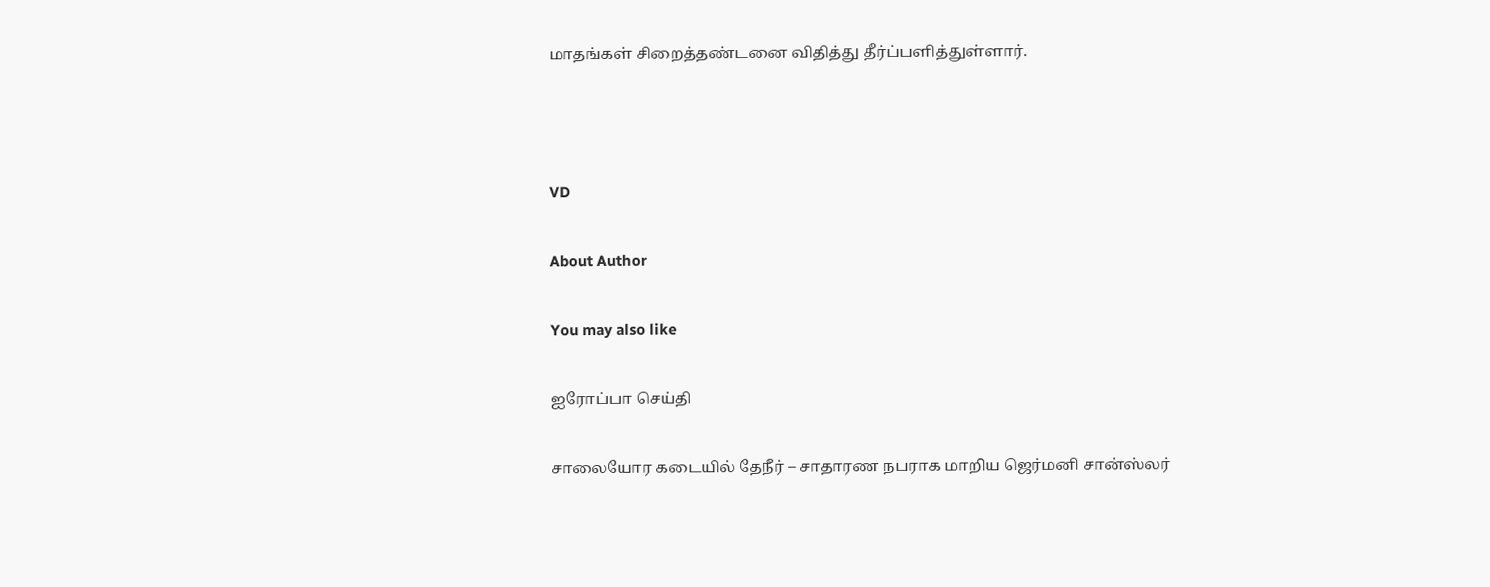மாதங்கள் சிறைத்தண்டனை விதித்து தீர்ப்பளித்துள்ளார்.



VD

About Author

You may also like

ஐரோப்பா செய்தி

சாலையோர கடையில் தேநீர் – சாதாரண நபராக மாறிய ஜெர்மனி சான்ஸ்லர்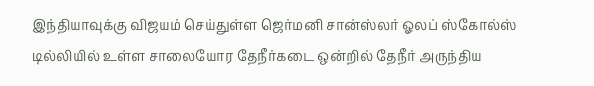இந்தியாவுக்கு விஜயம் செய்துள்ள ஜெர்மனி சான்ஸ்லர் ஓலப் ஸ்கோல்ஸ் டில்லியில் உள்ள சாலையோர தேநீர்கடை ஒன்றில் தேநீர் அருந்திய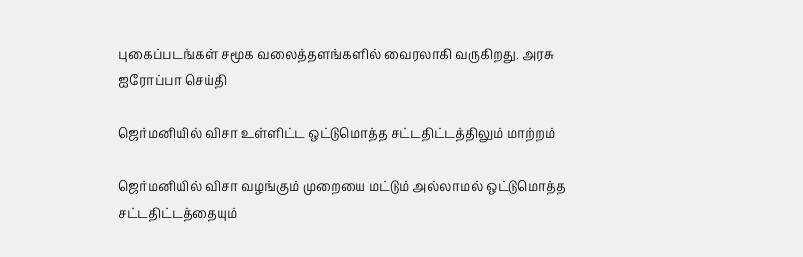புகைப்படங்கள் சமூக வலைத்தளங்களில் வைரலாகி வருகிறது. அரசு
ஐரோப்பா செய்தி

ஜெர்மனியில் விசா உள்ளிட்ட ஒட்டுமொத்த சட்டதிட்டத்திலும் மாற்றம்

ஜெர்மனியில் விசா வழங்கும் முறையை மட்டும் அல்லாமல் ஒட்டுமொத்த சட்டதிட்டத்தையும்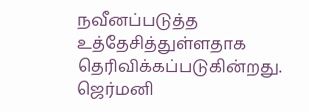நவீனப்படுத்த உத்தேசித்துள்ளதாக தெரிவிக்கப்படுகின்றது. ஜெர்மனி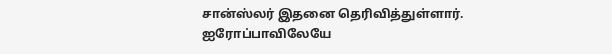சான்ஸ்லர் இதனை தெரிவித்துள்ளார். ஐரோப்பாவிலேயே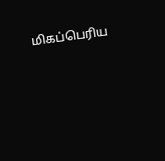மிகப்பெரிய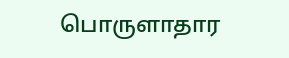பொருளாதார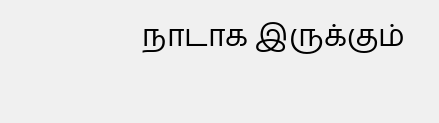நாடாக இருக்கும்